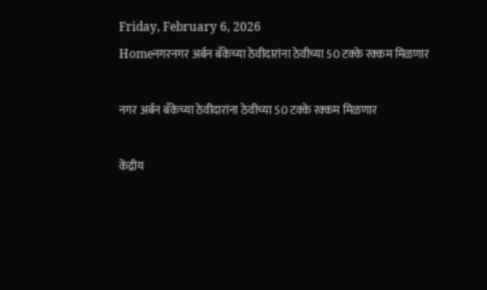Friday, February 6, 2026
Homeनगरनगर अर्बन बँकेच्या ठेवीदारांना ठेवीच्या 50 टक्के रक्कम मिळणार

नगर अर्बन बँकेच्या ठेवीदारांना ठेवीच्या 50 टक्के रक्कम मिळणार

केंद्रीय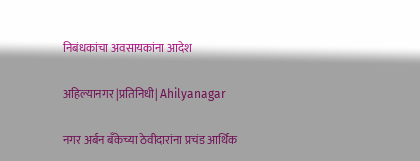निबंधकांचा अवसायकांना आदेश

अहिल्यानगर |प्रतिनिधी| Ahilyanagar

नगर अर्बन बँकेच्या ठेवीदारांना प्रचंड आर्थिक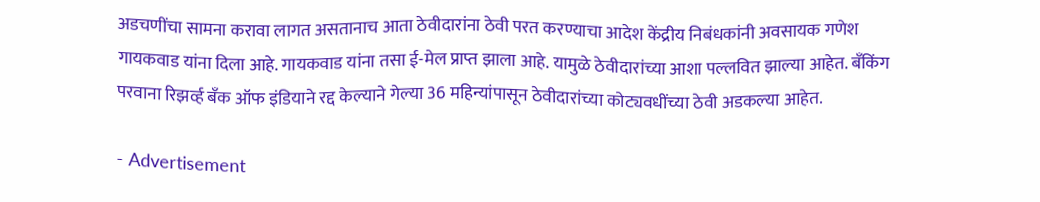अडचणींचा सामना करावा लागत असतानाच आता ठेवीदारांना ठेवी परत करण्याचा आदेश केंद्रीय निबंधकांनी अवसायक गणेश गायकवाड यांना दिला आहे. गायकवाड यांना तसा ई-मेल प्राप्त झाला आहे. यामुळे ठेवीदारांच्या आशा पल्लवित झाल्या आहेत. बँकिंग परवाना रिझर्व्ह बँक ऑफ इंडियाने रद्द केल्याने गेल्या 36 महिन्यांपासून ठेवीदारांच्या कोट्यवधींच्या ठेवी अडकल्या आहेत.

- Advertisement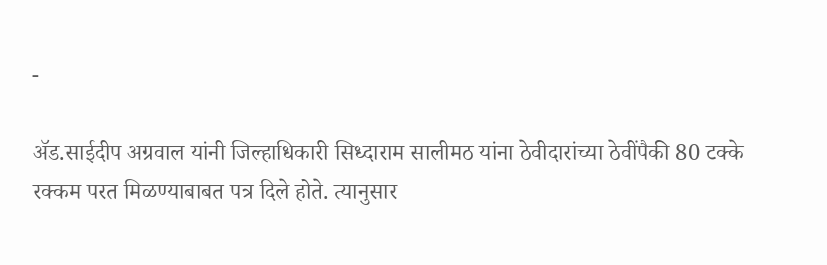-

अ‍ॅड.साईदीप अग्रवाल यांनी जिल्हाधिकारी सिध्दाराम सालीमठ यांना ठेवीदारांच्या ठेवींपैकी 80 टक्के रक्कम परत मिळण्याबाबत पत्र दिले होते. त्यानुसार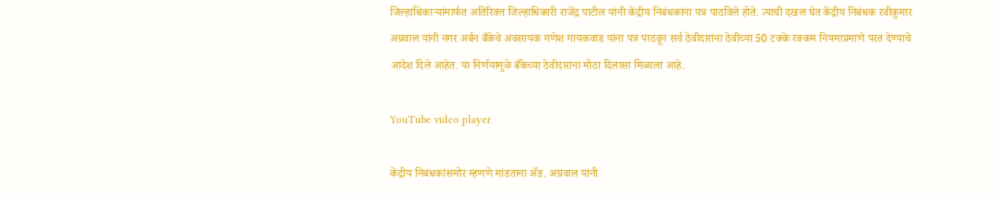जिल्हाधिकार्‍यांमार्फत अतिरिक्त जिल्हाधिकारी राजेंद्र पाटील यांनी केंद्रीय निबंधकांना पत्र पाठविले होते. त्याची दखल घेत केंद्रीय निबंधक रवीकुमार अग्रवाल यांनी नगर अर्बन बँकेचे अवसायक गणेश गायकवाड यांना पत्र पाठवून सर्व ठेवीदारांना ठेवीच्या 50 टक्के रक्कम नियमाप्रमाणे परत देण्याचे आदेश दिले आहेत. या निर्णयामुळे बँकेच्या ठेवीदारांना मोठा दिलासा मिळाला आहे.

YouTube video player

केंद्रीय निबंधकांसमोर म्हणणे मांडताना अ‍ॅड. अग्रवाल यांनी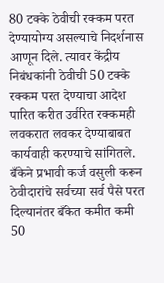80 टक्के ठेवीची रक्कम परत देण्यायोग्य असल्याचे निदर्शनास आणून दिले. त्यावर केंद्रीय निबंधकांनी ठेवीची 50 टक्के रक्कम परत देण्याचा आदेश पारित करीत उर्वरित रक्कमही लवकरात लवकर देण्याबाबत कार्यवाही करण्याचे सांगितले. बँकेने प्रभावी कर्ज वसुली करून ठेवीदारांचे सर्वच्या सर्व पैसे परत दिल्यानंतर बँकेत कमीत कमी 50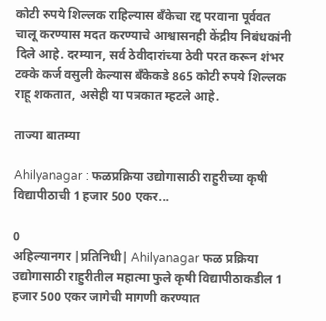कोटी रुपये शिल्लक राहिल्यास बँकेचा रद्द परवाना पूर्ववत चालू करण्यास मदत करण्याचे आश्वासनही केंद्रीय निबंधकांनी दिले आहे. दरम्यान, सर्व ठेवीदारांच्या ठेवी परत करून शंभर टक्के कर्ज वसुली केल्यास बँकेकडे 865 कोटी रुपये शिल्लक राहू शकतात, असेही या पत्रकात म्हटले आहे.

ताज्या बातम्या

Ahilyanagar : फळप्रक्रिया उद्योगासाठी राहुरीच्या कृषी विद्यापीठाची 1 हजार 500 एकर...

0
अहिल्यानगर |प्रतिनिधी| Ahilyanagar फळ प्रक्रिया उद्योगासाठी राहुरीतील महात्मा फुले कृषी विद्यापीठाकडील 1 हजार 500 एकर जागेची मागणी करण्यात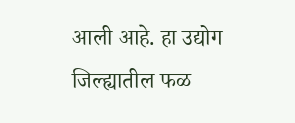आली आहे. हा उद्योग जिल्ह्यातील फळ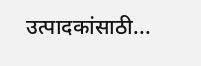उत्पादकांसाठी...